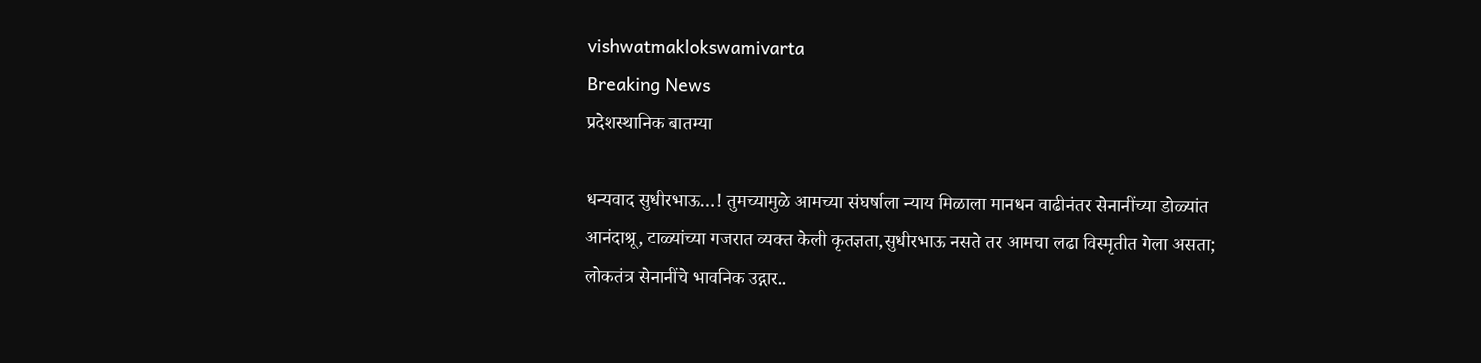vishwatmaklokswamivarta
Breaking News
प्रदेशस्थानिक बातम्या

धन्यवाद सुधीरभाऊ…! तुमच्यामुळे आमच्या संघर्षाला न्याय मिळाला मानधन वाढीनंतर सेनानींच्या डोळ्यांत आनंदाश्रू, टाळ्यांच्या गजरात व्यक्त केली कृतज्ञता,सुधीरभाऊ नसते तर आमचा लढा विस्मृतीत गेला असता; लोकतंत्र सेनानींचे भावनिक उद्गार..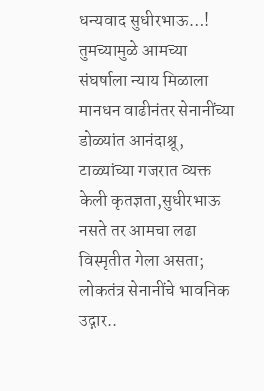धन्यवाद सुधीरभाऊ…! तुमच्यामुळे आमच्या संघर्षाला न्याय मिळाला मानधन वाढीनंतर सेनानींच्या डोळ्यांत आनंदाश्रू, टाळ्यांच्या गजरात व्यक्त केली कृतज्ञता,सुधीरभाऊ नसते तर आमचा लढा विस्मृतीत गेला असता; लोकतंत्र सेनानींचे भावनिक उद्गार..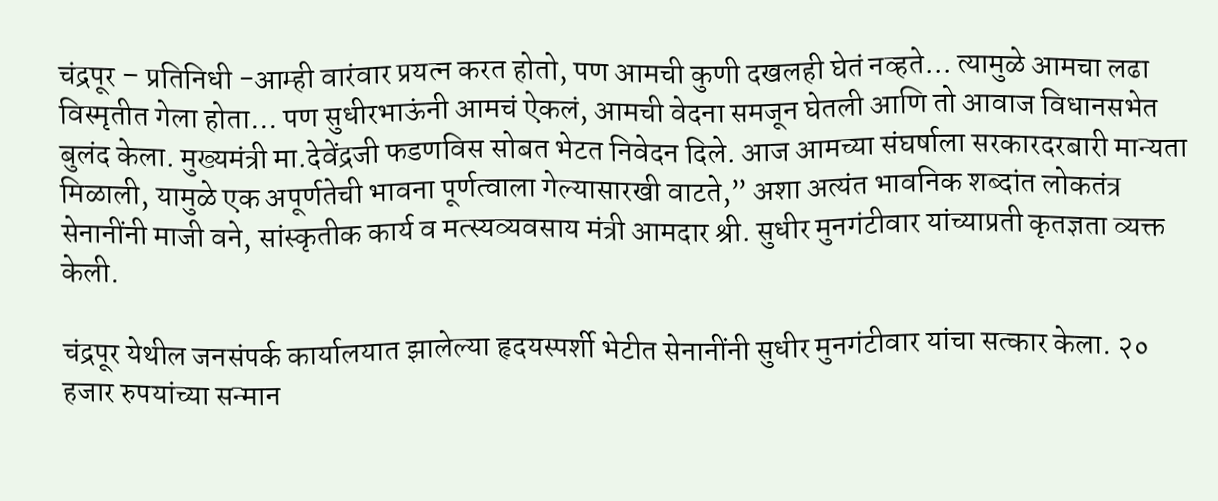चंद्रपूर – प्रतिनिधी -आम्ही वारंवार प्रयत्न करत होतो, पण आमची कुणी दखलही घेतं नव्हते… त्यामुळे आमचा लढा विस्मृतीत गेला होता… पण सुधीरभाऊंनी आमचं ऐकलं, आमची वेदना समजून घेतली आणि तो आवाज विधानसभेत बुलंद केला. मुख्यमंत्री मा.देवेंद्रजी फडणविस सोबत भेटत निवेदन दिले. आज आमच्या संघर्षाला सरकारदरबारी मान्यता मिळाली, यामुळे एक अपूर्णतेची भावना पूर्णत्वाला गेल्यासारखी वाटते,” अशा अत्यंत भावनिक शब्दांत लोकतंत्र सेनानींनी माजी वने, सांस्कृतीक कार्य व मत्स्यव्यवसाय मंत्री आमदार श्री. सुधीर मुनगंटीवार यांच्याप्रती कृतज्ञता व्यक्त केली.

चंद्रपूर येथील जनसंपर्क कार्यालयात झालेल्या हृदयस्पर्शी भेटीत सेनानींनी सुधीर मुनगंटीवार यांचा सत्कार केला. २० हजार रुपयांच्या सन्मान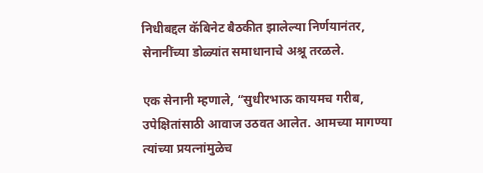निधीबद्दल कॅबिनेट बैठकीत झालेल्या निर्णयानंतर, सेनानींच्या डोळ्यांत समाधानाचे अश्रू तरळले.

एक सेनानी म्हणाले, “सुधीरभाऊ कायमच गरीब, उपेक्षितांसाठी आवाज उठवत आलेत. आमच्या मागण्या त्यांच्या प्रयत्नांमुळेच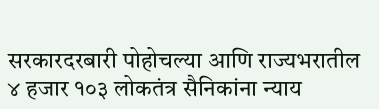सरकारदरबारी पोहोचल्या आणि राज्यभरातील ४ हजार १०३ लोकतंत्र सैनिकांना न्याय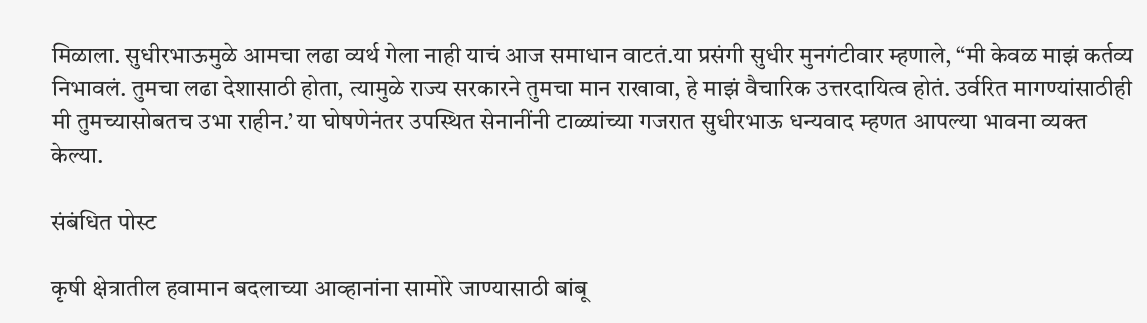मिळाला. सुधीरभाऊमुळे आमचा लढा व्यर्थ गेला नाही याचं आज समाधान वाटतं.या प्रसंगी सुधीर मुनगंटीवार म्हणाले, “मी केवळ माझं कर्तव्य निभावलं. तुमचा लढा देशासाठी होता, त्यामुळे राज्य सरकारने तुमचा मान राखावा, हे माझं वैचारिक उत्तरदायित्व होतं. उर्वरित मागण्यांसाठीही मी तुमच्यासोबतच उभा राहीन.’ या घोषणेनंतर उपस्थित सेनानींनी टाळ्यांच्या गजरात सुधीरभाऊ धन्यवाद म्हणत आपल्या भावना व्यक्त केल्या.

संबंधित पोस्ट

कृषी क्षेत्रातील हवामान बदलाच्या आव्हानांना सामोरे जाण्यासाठी बांबू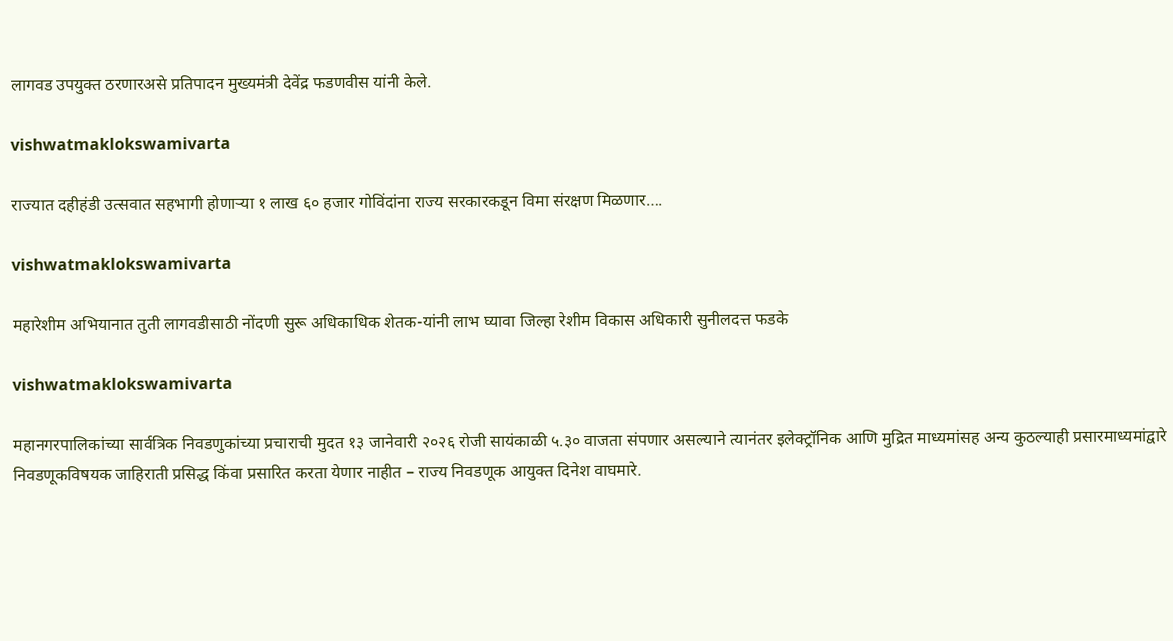लागवड उपयुक्त ठरणारअसे प्रतिपादन मुख्यमंत्री देवेंद्र फडणवीस यांनी केले.

vishwatmaklokswamivarta

राज्यात दहीहंडी उत्सवात सहभागी होणाऱ्या १ लाख ६० हजार गोविंदांना राज्य सरकारकडून विमा संरक्षण मिळणार….

vishwatmaklokswamivarta

महारेशीम अभियानात तुती लागवडीसाठी नोंदणी सुरू अधिकाधिक शेतक-यांनी लाभ घ्यावा जिल्हा रेशीम विकास अधिकारी सुनीलदत्त फडके

vishwatmaklokswamivarta

महानगरपालिकांच्या सार्वत्रिक निवडणुकांच्या प्रचाराची मुदत १३ जानेवारी २०२६ रोजी सायंकाळी ५.३० वाजता संपणार असल्याने त्यानंतर इलेक्ट्रॉनिक आणि मुद्रित माध्यमांसह अन्य कुठल्याही प्रसारमाध्यमांद्वारे निवडणूकविषयक जाहिराती प्रसिद्ध किंवा प्रसारित करता येणार नाहीत – राज्य निवडणूक आयुक्त दिनेश वाघमारे.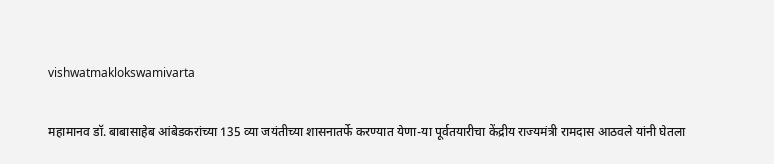vishwatmaklokswamivarta

महामानव डॉ. बाबासाहेब आंबेडकरांच्या 135 व्या जयंतीच्या शासनातर्फे करण्यात येणा-या पूर्वतयारीचा केंद्रीय राज्यमंत्री रामदास आठवले यांनी घेतला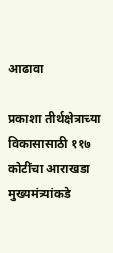आढावा

प्रकाशा तीर्थक्षेत्राच्या विकासासाठी ११७ कोटींचा आराखडा मुख्यमंत्र्यांकडे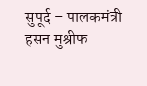सुपूर्द – पालकमंत्री हसन मुश्रीफ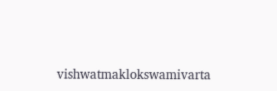vishwatmaklokswamivarta